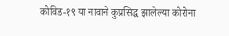कोविड-१९ या नावाने कुप्रसिद्ध झालेल्या कोरोना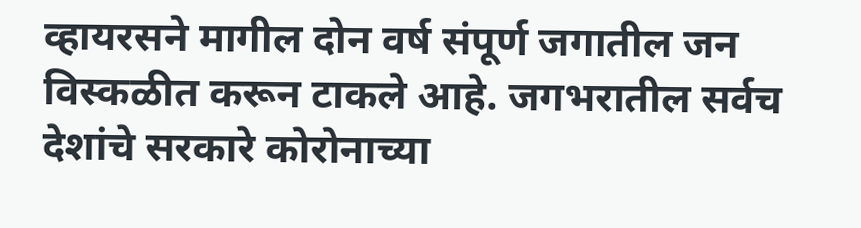व्हायरसने मागील दोन वर्ष संपूर्ण जगातील जन विस्कळीत करून टाकले आहे. जगभरातील सर्वच देशांचे सरकारे कोरोनाच्या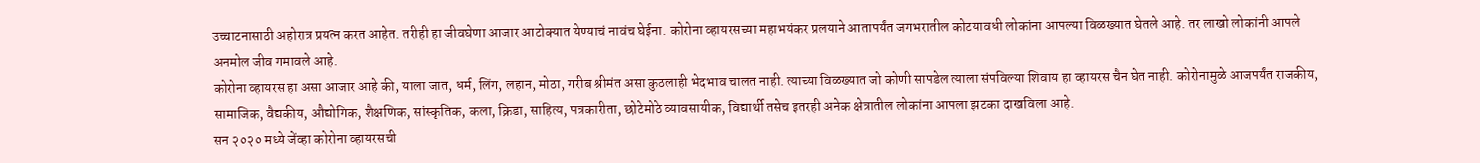उच्चाटनासाठी अहोरात्र प्रयत्न करत आहेत. तरीही हा जीवघेणा आजार आटोक्यात येण्याचं नावंच घेईना. कोरोना व्हायरसच्या महाभयंकर प्रलयाने आतापर्यंत जगभरातील कोटयावधी लोकांना आपल्या विळख्यात घेतले आहे. तर लाखो लोकांनी आपले अनमोल जीव गमावले आहे.
कोरोना व्हायरस हा असा आजार आहे की, याला जात, धर्म, लिंग, लहान, मोठा, गरीब श्रीमंत असा कुठलाही भेदभाव चालत नाही. त्याच्या विळख्यात जो कोणी सापडेल त्याला संपविल्या शिवाय हा व्हायरस चैन घेत नाही. कोरोनामुळे आजपर्यंत राजकीय, सामाजिक, वैद्यकीय, औद्योगिक, शैक्षणिक, सांस्कृतिक, कला, क्रिडा, साहित्य, पत्रकारीता, छोटेमोठे व्यावसायीक, विद्यार्थी तसेच इतरही अनेक क्षेत्रातील लोकांना आपला झटका दाखविला आहे.
सन २०२० मध्ये जेंव्हा कोरोना व्हायरसची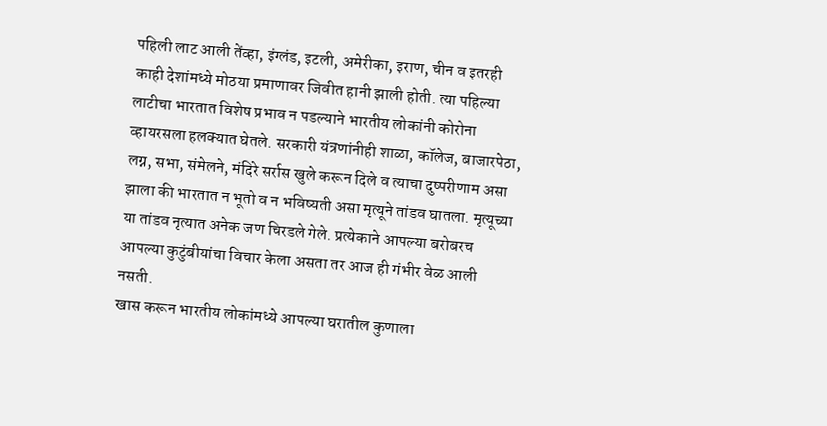पहिली लाट आली तेंव्हा, इंग्लंड, इटली, अमेरीका, इराण, चीन व इतरही काही देशांमध्ये मोठया प्रमाणावर जिवीत हानी झाली होती. त्या पहिल्या लाटीचा भारतात विशेष प्रभाव न पडल्याने भारतीय लोकांनी कोरोना व्हायरसला हलक्यात घेतले. सरकारी यंत्रणांनीही शाळा, कॉलेज, बाजारपेठा, लग्न, सभा, संमेलने, मंदिरे सर्रास खुले करून दिले व त्याचा दुष्परीणाम असा झाला की भारतात न भूतो व न भविष्यती असा मृत्यूने तांडव घातला. मृत्यूच्या या तांडव नृत्यात अनेक जण चिरडले गेले. प्रत्येकाने आपल्या बरोबरच आपल्या कुटुंबीयांचा विचार केला असता तर आज ही गंभीर वेळ आली नसती.
खास करून भारतीय लोकांमध्ये आपल्या घरातील कुणाला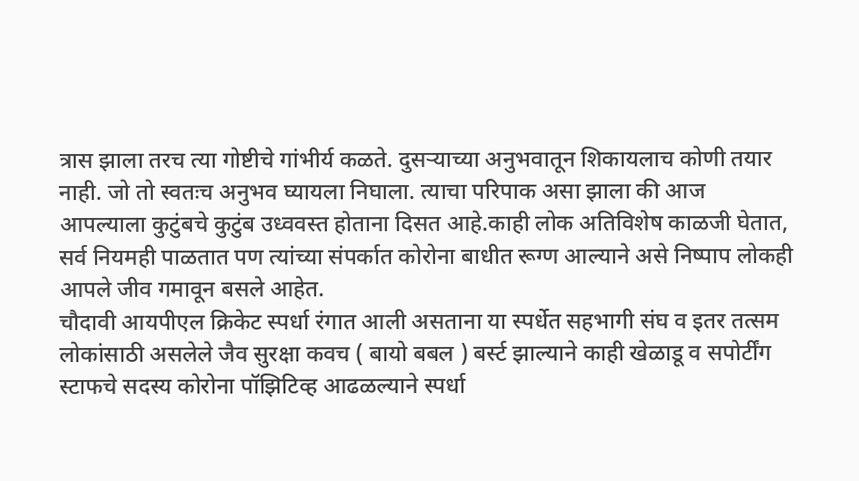त्रास झाला तरच त्या गोष्टीचे गांभीर्य कळते. दुसऱ्याच्या अनुभवातून शिकायलाच कोणी तयार नाही. जो तो स्वतःच अनुभव घ्यायला निघाला. त्याचा परिपाक असा झाला की आज आपल्याला कुटुंबचे कुटुंब उध्ववस्त होताना दिसत आहे.काही लोक अतिविशेष काळजी घेतात, सर्व नियमही पाळतात पण त्यांच्या संपर्कात कोरोना बाधीत रूग्ण आल्याने असे निष्पाप लोकही आपले जीव गमावून बसले आहेत.
चौदावी आयपीएल क्रिकेट स्पर्धा रंगात आली असताना या स्पर्धेत सहभागी संघ व इतर तत्सम लोकांसाठी असलेले जैव सुरक्षा कवच ( बायो बबल ) बर्स्ट झाल्याने काही खेळाडू व सपोर्टींग स्टाफचे सदस्य कोरोना पॉझिटिव्ह आढळल्याने स्पर्धा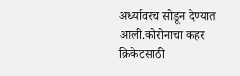अर्ध्यावरच सोडून देण्यात आली.कोरोनाचा कहर क्रिकेटसाठी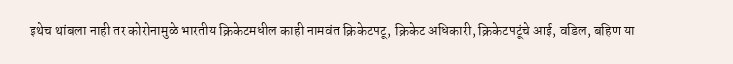इथेच थांबला नाही तर कोरोनामुळे भारतीय क्रिकेटमधील काही नामवंत क्रिकेटपटू, क्रिकेट अधिकारी, क्रिकेटपटूंचे आई, वडिल, बहिण या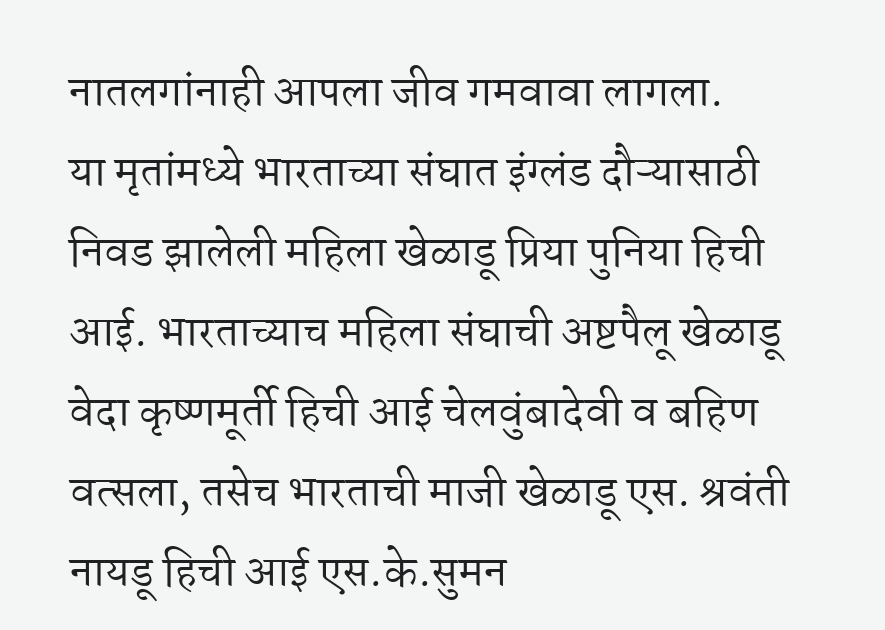नातलगांनाही आपला जीव गमवावा लागला.
या मृतांमध्ये भारताच्या संघात इंग्लंड दौऱ्यासाठी निवड झालेली महिला खेळाडू प्रिया पुनिया हिची आई. भारताच्याच महिला संघाची अष्टपैलू खेळाडू वेदा कृष्णमूर्ती हिची आई चेलवुंबादेवी व बहिण वत्सला, तसेच भारताची माजी खेळाडू एस. श्रवंती नायडू हिची आई एस.के.सुमन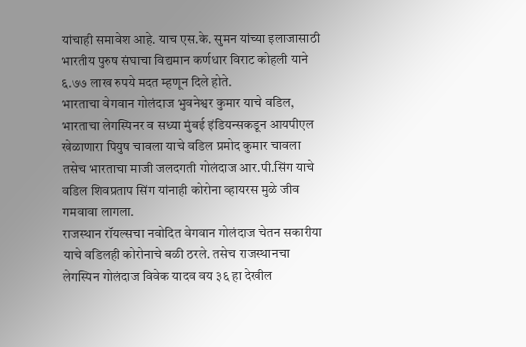यांचाही समावेश आहे. याच एस.के. सुमन यांच्या इलाजासाठी भारतीय पुरुष संघाचा विद्यमान कर्णधार विराट कोहली याने ६.७७ लाख रुपये मदत म्हणून दिले होते.
भारताचा वेगवान गोलंदाज भुवनेश्वर कुमार याचे वडिल, भारताचा लेगस्पिनर व सध्या मुंबई इंडियन्सकडून आयपीएल खेळाणारा पियुष चावला याचे वडिल प्रमोद कुमार चावला तसेच भारताचा माजी जलदगती गोलंदाज आर.पी.सिंग याचे वडिल शिवप्रताप सिंग यांनाही कोरोना व्हायरस मुळे जीव गमवावा लागला.
राजस्थान रॉयल्सचा नवोदित वेगवान गोलंदाज चेतन सकारीया याचे वडिलही कोरोनाचे बळी ठरले. तसेच राजस्थानचा लेगस्पिन गोलंदाज विवेक यादव वय ३६ हा देखील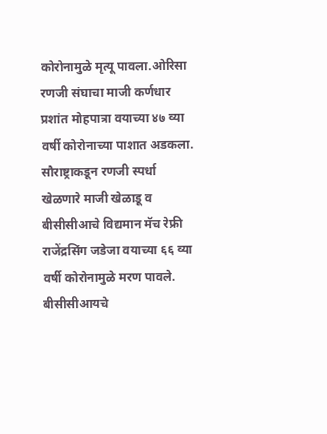कोरोनामुळे मृत्यू पावला.ओरिसा रणजी संघाचा माजी कर्णधार प्रशांत मोहपात्रा वयाच्या ४७ व्या वर्षी कोरोनाच्या पाशात अडकला. सौराष्ट्राकडून रणजी स्पर्धा खेळणारे माजी खेळाडू व बीसीसीआचे विद्यमान मॅच रेफ्री राजेंद्रसिंग जडेजा वयाच्या ६६ व्या वर्षी कोरोनामुळे मरण पावले.
बीसीसीआयचे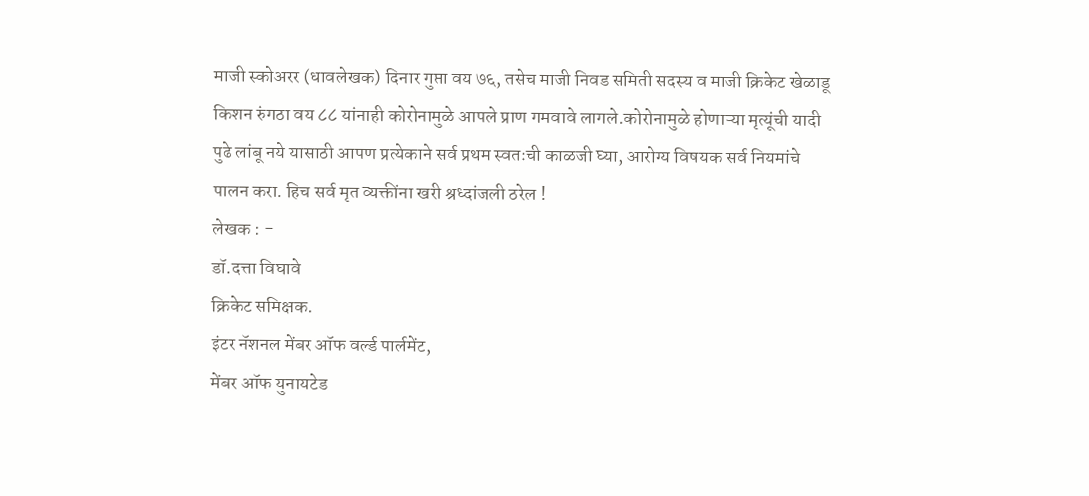माजी स्कोअरर (धावलेखक) दिनार गुप्ता वय ७६, तसेच माजी निवड समिती सदस्य व माजी क्रिकेट खेळाडू किशन रुंगठा वय ८८ यांनाही कोरोनामुळे आपले प्राण गमवावे लागले.कोरोनामुळे होणाऱ्या मृत्यूंची यादी पुढे लांबू नये यासाठी आपण प्रत्येकाने सर्व प्रथम स्वतःची काळजी घ्या, आरोग्य विषयक सर्व नियमांचे पालन करा. हिच सर्व मृत व्यक्तींना खरी श्रध्दांजली ठरेल !
लेखक : -
डॉ.दत्ता विघावे
क्रिकेट समिक्षक.
इंटर नॅशनल मेंबर ऑफ वर्ल्ड पार्लमेंट,
मेंबर ऑफ युनायटेड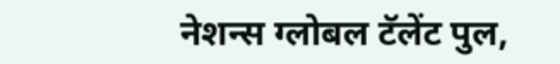नेशन्स ग्लोबल टॅलेंट पुल,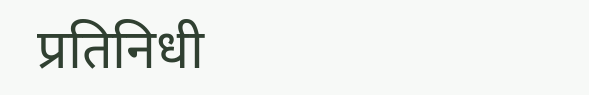प्रतिनिधी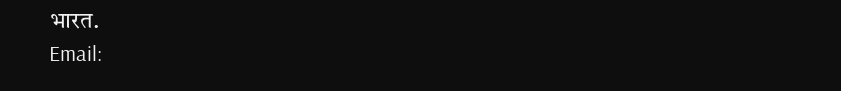भारत.
Email: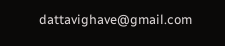dattavighave@gmail.com